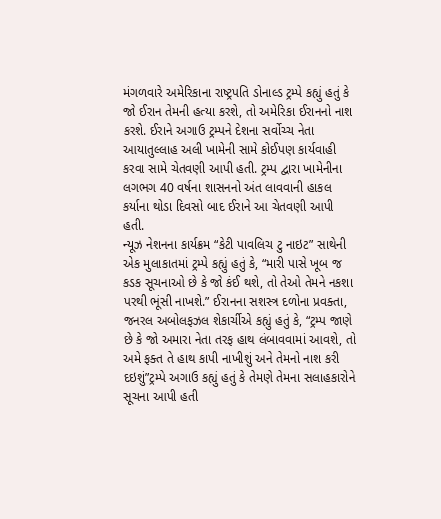મંગળવારે અમેરિકાના રાષ્ટ્રપતિ ડોનાલ્ડ ટ્રમ્પે કહ્યું હતું કે જો ઈરાન તેમની હત્યા કરશે, તો અમેરિકા ઈરાનનો નાશ કરશે. ઈરાને અગાઉ ટ્રમ્પને દેશના સર્વોચ્ચ નેતા આયાતુલ્લાહ અલી ખામેની સામે કોઈપણ કાર્યવાહી કરવા સામે ચેતવણી આપી હતી. ટ્રમ્પ દ્વારા ખામેનીના લગભગ 40 વર્ષના શાસનનો અંત લાવવાની હાકલ કર્યાના થોડા દિવસો બાદ ઈરાને આ ચેતવણી આપી હતી.
ન્યૂઝ નેશનના કાર્યક્રમ “કેટી પાવલિચ ટુ નાઇટ” સાથેની એક મુલાકાતમાં ટ્રમ્પે કહ્યું હતું કે, “મારી પાસે ખૂબ જ કડક સૂચનાઓ છે કે જો કંઈ થશે, તો તેઓ તેમને નકશા પરથી ભૂંસી નાખશે.” ઈરાનના સશસ્ત્ર દળોના પ્રવક્તા, જનરલ અબોલફઝલ શેકાર્ચીએ કહ્યું હતું કે, “ટ્રમ્પ જાણે છે કે જો અમારા નેતા તરફ હાથ લંબાવવામાં આવશે, તો અમે ફક્ત તે હાથ કાપી નાખીશું અને તેમનો નાશ કરી દઇશું”ટ્રમ્પે અગાઉ કહ્યું હતું કે તેમણે તેમના સલાહકારોને સૂચના આપી હતી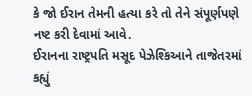કે જો ઈરાન તેમની હત્યા કરે તો તેને સંપૂર્ણપણે નષ્ટ કરી દેવામાં આવે.
ઈરાનના રાષ્ટ્રપતિ મસૂદ પેઝેશ્કિઆને તાજેતરમાં કહ્યું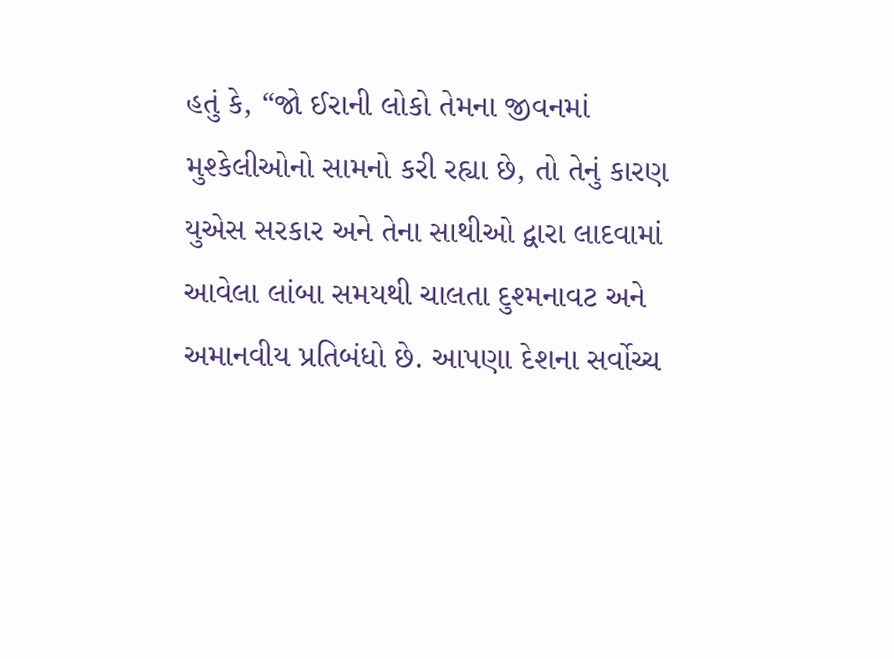હતું કે, “જો ઈરાની લોકો તેમના જીવનમાં મુશ્કેલીઓનો સામનો કરી રહ્યા છે, તો તેનું કારણ યુએસ સરકાર અને તેના સાથીઓ દ્વારા લાદવામાં આવેલા લાંબા સમયથી ચાલતા દુશ્મનાવટ અને અમાનવીય પ્રતિબંધો છે. આપણા દેશના સર્વોચ્ચ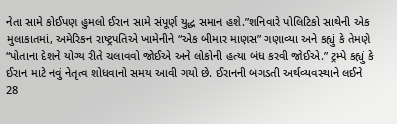નેતા સામે કોઈપણ હુમલો ઈરાન સામે સંપૂર્ણ યુદ્ધ સમાન હશે.”શનિવારે પોલિટિકો સાથેની એક મુલાકાતમાં, અમેરિકન રાષ્ટ્રપતિએ ખામેનીને “એક બીમાર માણસ” ગણાવ્યા અને કહ્યું કે તેમણે “પોતાના દેશને યોગ્ય રીતે ચલાવવો જોઈએ અને લોકોની હત્યા બંધ કરવી જોઈએ.” ટ્રમ્પે કહ્યું કે ઈરાન માટે નવું નેતૃત્વ શોધવાનો સમય આવી ગયો છે. ઈરાનની બગડતી અર્થવ્યવસ્થાને લઈને 28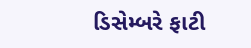ડિસેમ્બરે ફાટી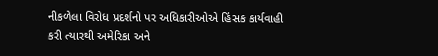નીકળેલા વિરોધ પ્રદર્શનો પર અધિકારીઓએ હિંસક કાર્યવાહી કરી ત્યારથી અમેરિકા અને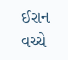ઈરાન વચ્ચે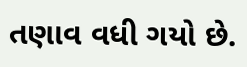તણાવ વધી ગયો છે.